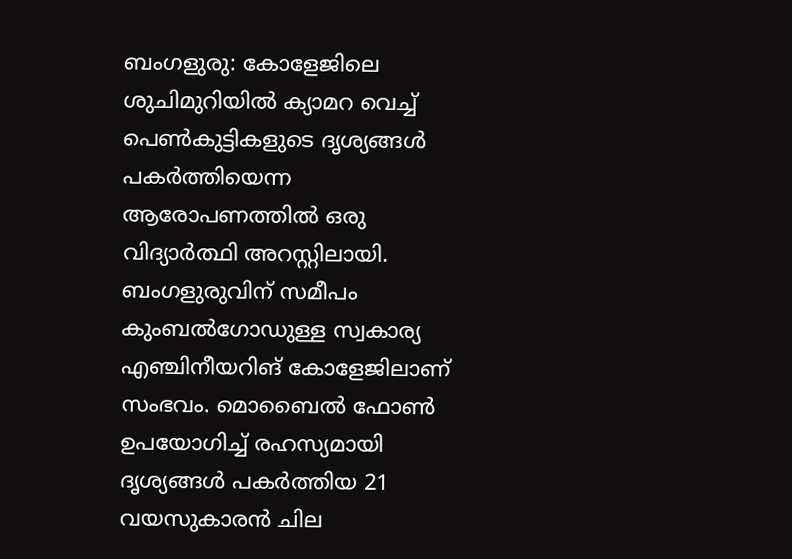ബംഗളുരു: കോളേജിലെ ശുചിമുറിയിൽ ക്യാമറ വെച്ച് പെൺകുട്ടികളുടെ ദൃശ്യങ്ങൾ പകർത്തിയെന്ന ആരോപണത്തിൽ ഒരു വിദ്യാർത്ഥി അറസ്റ്റിലായി. ബംഗളുരുവിന് സമീപം കുംബൽഗോഡുള്ള സ്വകാര്യ എഞ്ചിനീയറിങ് കോളേജിലാണ് സംഭവം. മൊബൈൽ ഫോൺ ഉപയോഗിച്ച് രഹസ്യമായി ദൃശ്യങ്ങൾ പകർത്തിയ 21 വയസുകാരൻ ചില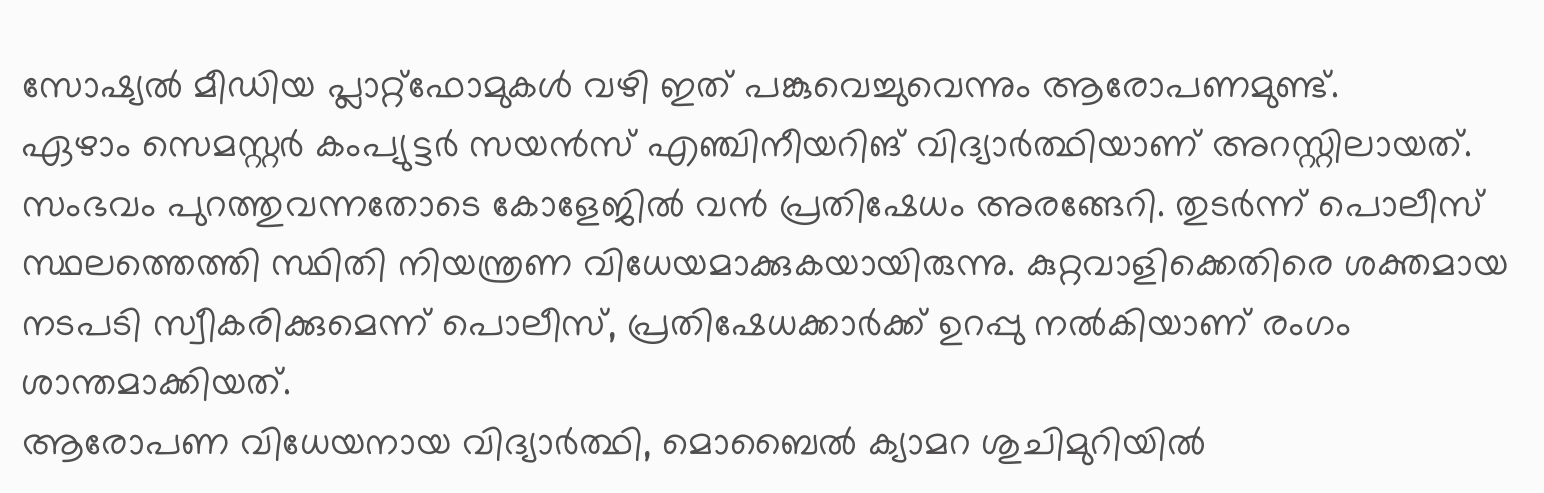സോഷ്യൽ മീഡിയ പ്ലാറ്റ്ഫോമുകൾ വഴി ഇത് പങ്കുവെച്ചുവെന്നും ആരോപണമുണ്ട്.
ഏഴാം സെമസ്റ്റർ കംപ്യുട്ടർ സയൻസ് എഞ്ചിനീയറിങ് വിദ്യാർത്ഥിയാണ് അറസ്റ്റിലായത്. സംഭവം പുറത്തുവന്നതോടെ കോളേജിൽ വൻ പ്രതിഷേധം അരങ്ങേറി. തുടർന്ന് പൊലീസ് സ്ഥലത്തെത്തി സ്ഥിതി നിയന്ത്രണ വിധേയമാക്കുകയായിരുന്നു. കുറ്റവാളിക്കെതിരെ ശക്തമായ നടപടി സ്വീകരിക്കുമെന്ന് പൊലീസ്, പ്രതിഷേധക്കാർക്ക് ഉറപ്പു നൽകിയാണ് രംഗം ശാന്തമാക്കിയത്.
ആരോപണ വിധേയനായ വിദ്യാർത്ഥി, മൊബൈൽ ക്യാമറ ശുചിമുറിയിൽ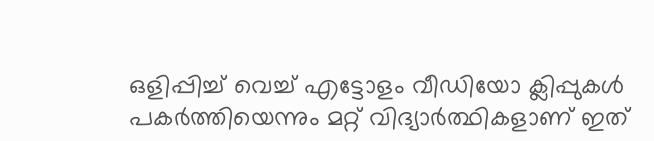ഒളിപ്പിച്ച് വെച്ച് എട്ടോളം വീഡിയോ ക്ലിപ്പുകൾ പകർത്തിയെന്നും മറ്റ് വിദ്യാർത്ഥികളാണ് ഇത്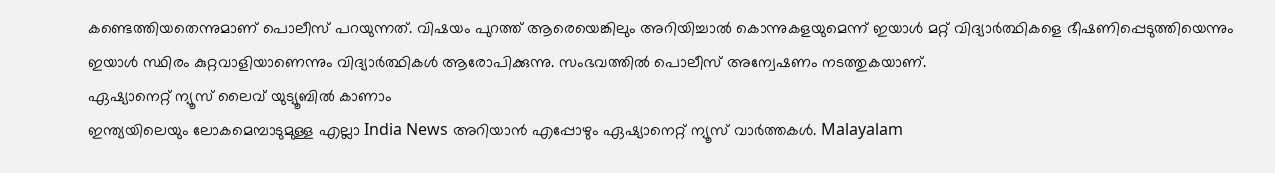കണ്ടെത്തിയതെന്നുമാണ് പൊലീസ് പറയുന്നത്. വിഷയം പുറത്ത് ആരെയെങ്കിലും അറിയിച്ചാൽ കൊന്നുകളയുമെന്ന് ഇയാൾ മറ്റ് വിദ്യാർത്ഥികളെ ഭീഷണിപ്പെടുത്തിയെന്നും ഇയാൾ സ്ഥിരം കുറ്റവാളിയാണെന്നും വിദ്യാർത്ഥികൾ ആരോപിക്കുന്നു. സംഭവത്തിൽ പൊലീസ് അന്വേഷണം നടത്തുകയാണ്.
ഏഷ്യാനെറ്റ് ന്യൂസ് ലൈവ് യുട്യൂബിൽ കാണാം
ഇന്ത്യയിലെയും ലോകമെമ്പാടുമുള്ള എല്ലാ India News അറിയാൻ എപ്പോഴും ഏഷ്യാനെറ്റ് ന്യൂസ് വാർത്തകൾ. Malayalam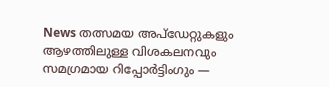News തത്സമയ അപ്ഡേറ്റുകളും ആഴത്തിലുള്ള വിശകലനവും സമഗ്രമായ റിപ്പോർട്ടിംഗും —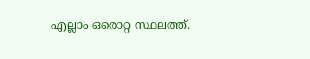എല്ലാം ഒരൊറ്റ സ്ഥലത്ത്.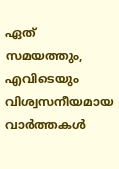ഏത് സമയത്തും, എവിടെയും വിശ്വസനീയമായ വാർത്തകൾ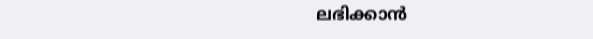ലഭിക്കാൻ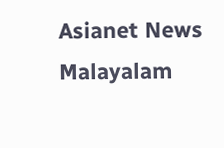Asianet News Malayalam